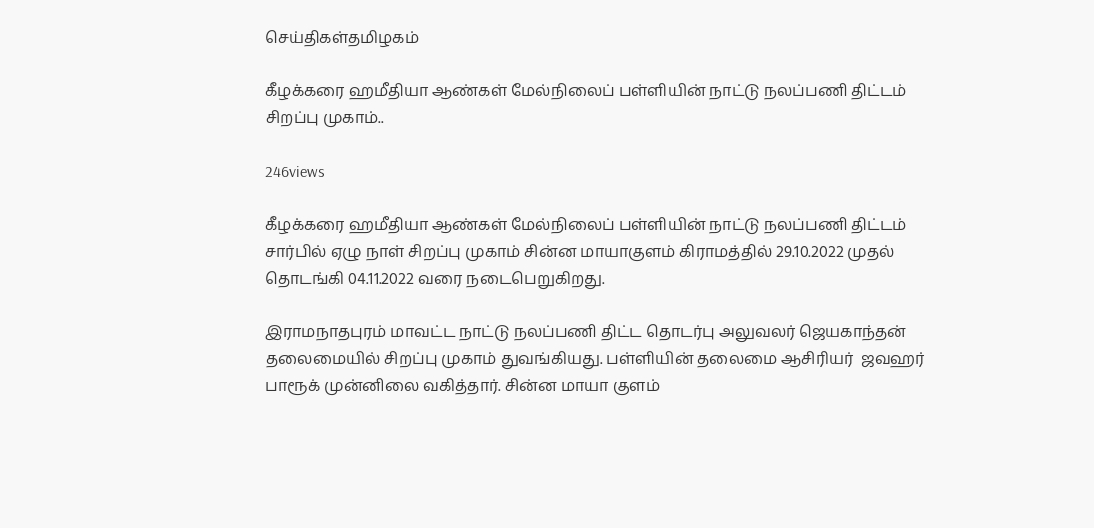செய்திகள்தமிழகம்

கீழக்கரை ஹமீதியா ஆண்கள் மேல்நிலைப் பள்ளியின் நாட்டு நலப்பணி திட்டம் சிறப்பு முகாம்..

246views

கீழக்கரை ஹமீதியா ஆண்கள் மேல்நிலைப் பள்ளியின் நாட்டு நலப்பணி திட்டம் சார்பில் ஏழு நாள் சிறப்பு முகாம் சின்ன மாயாகுளம் கிராமத்தில் 29.10.2022 முதல் தொடங்கி 04.11.2022 வரை நடைபெறுகிறது.

இராமநாதபுரம் மாவட்ட நாட்டு நலப்பணி திட்ட தொடர்பு அலுவலர் ஜெயகாந்தன் தலைமையில் சிறப்பு முகாம் துவங்கியது. பள்ளியின் தலைமை ஆசிரியர்  ஜவஹர் பாரூக் முன்னிலை வகித்தார். சின்ன மாயா குளம்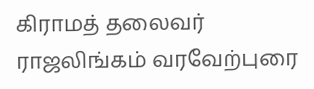கிராமத் தலைவர் ராஜலிங்கம் வரவேற்புரை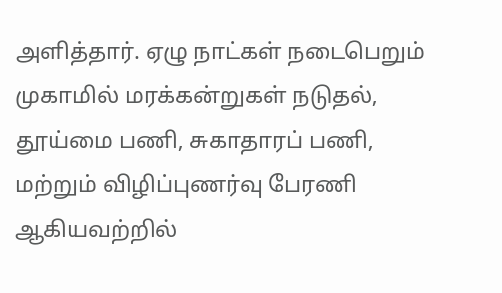அளித்தார். ஏழு நாட்கள் நடைபெறும் முகாமில் மரக்கன்றுகள் நடுதல், தூய்மை பணி, சுகாதாரப் பணி, மற்றும் விழிப்புணர்வு பேரணி ஆகியவற்றில்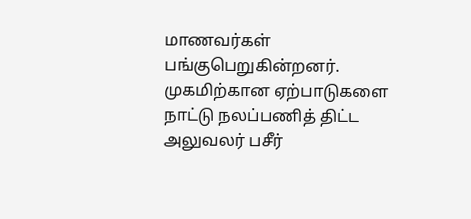மாணவர்கள் பங்குபெறுகின்றனர். முகமிற்கான ஏற்பாடுகளை நாட்டு நலப்பணித் திட்ட அலுவலர் பசீர்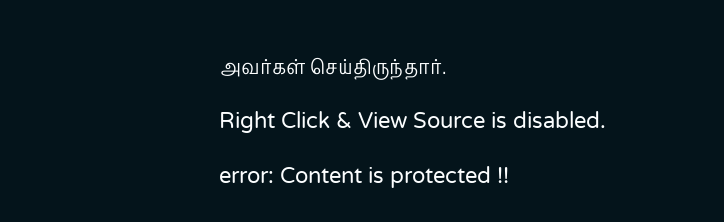அவர்கள் செய்திருந்தார்.

Right Click & View Source is disabled.

error: Content is protected !!